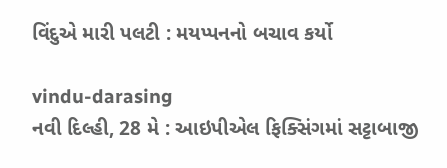વિંદુએ મારી પલટી : મયપ્પનનો બચાવ કર્યો

vindu-darasing
નવી દિલ્હી, 28 મે : આઇપીએલ ફિક્સિંગમાં સટ્ટાબાજી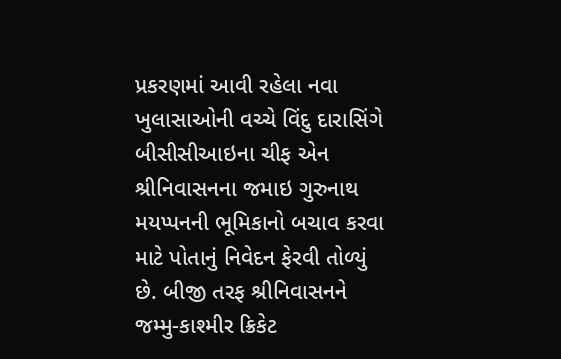પ્રકરણમાં આવી રહેલા નવા ખુલાસાઓની વચ્ચે વિંદુ દારાસિંગે બીસીસીઆઇના ચીફ એન શ્રીનિવાસનના જમાઇ ગુરુનાથ મયપ્પનની ભૂમિકાનો બચાવ કરવા માટે પોતાનું નિવેદન ફેરવી તોળ્યું છે. બીજી તરફ શ્રીનિવાસનને જમ્મુ-કાશ્મીર ક્રિકેટ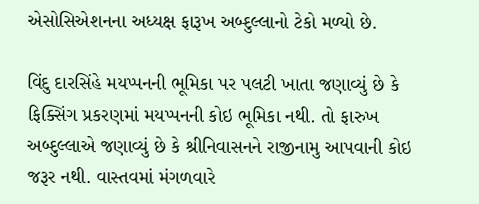એસોસિએશનના અધ્યક્ષ ફારૂખ અબ્દુલ્લાનો ટેકો મળ્યો છે.

વિંદુ દારસિંહે મયપ્પનની ભૂમિકા પર પલટી ખાતા જણાવ્યું છે કે ફિક્સિંગ પ્રકરણમાં મયપ્પનની કોઇ ભૂમિકા નથી. તો ફારુખ અબ્દુલ્લાએ જણાવ્યું છે કે શ્રીનિવાસનને રાજીનામુ આપવાની કોઇ જરૂર નથી. વાસ્તવમાં મંગળવારે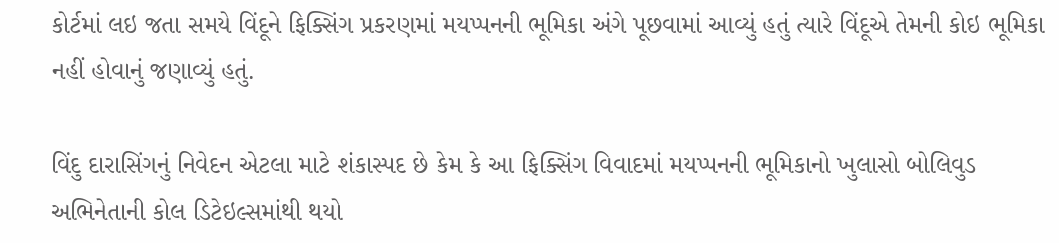કોર્ટમાં લઇ જતા સમયે વિંદૂને ફિક્સિંગ પ્રકરણમાં મયપ્પનની ભૂમિકા અંગે પૂછવામાં આવ્યું હતું ત્યારે વિંદૂએ તેમની કોઇ ભૂમિકા નહીં હોવાનું જણાવ્યું હતું.

વિંદુ દારાસિંગનું નિવેદન એટલા માટે શંકાસ્પદ છે કેમ કે આ ફિક્સિંગ વિવાદમાં મયપ્પનની ભૂમિકાનો ખુલાસો બોલિવુડ અભિનેતાની કોલ ડિટેઇલ્સમાંથી થયો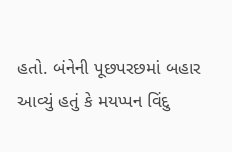હતો. બંનેની પૂછપરછમાં બહાર આવ્યું હતું કે મયપ્પન વિંદુ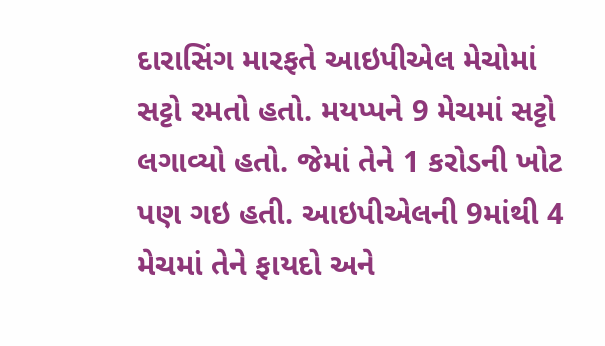દારાસિંગ મારફતે આઇપીએલ મેચોમાં સટ્ટો રમતો હતો. મયપ્પને 9 મેચમાં સટ્ટો લગાવ્યો હતો. જેમાં તેને 1 કરોડની ખોટ પણ ગઇ હતી. આઇપીએલની 9માંથી 4 મેચમાં તેને ફાયદો અને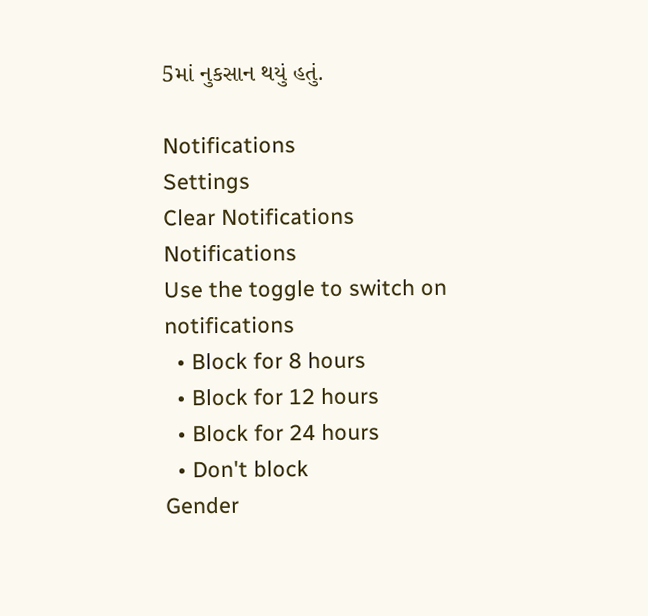5માં નુકસાન થયું હતું.

Notifications
Settings
Clear Notifications
Notifications
Use the toggle to switch on notifications
  • Block for 8 hours
  • Block for 12 hours
  • Block for 24 hours
  • Don't block
Gender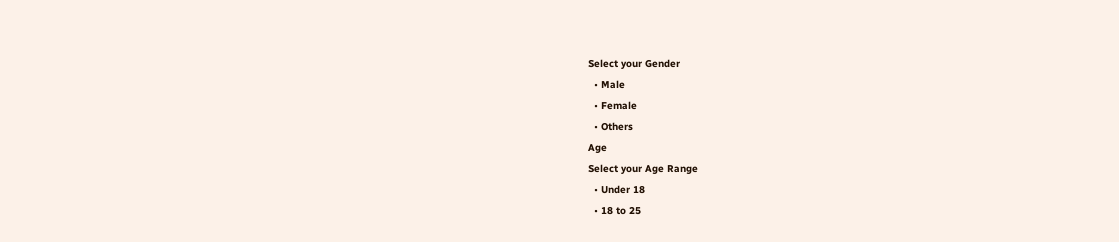Select your Gender
  • Male
  • Female
  • Others
Age
Select your Age Range
  • Under 18
  • 18 to 25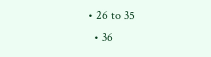• 26 to 35
  • 36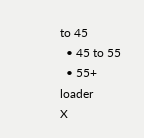to 45
  • 45 to 55
  • 55+
loader
X